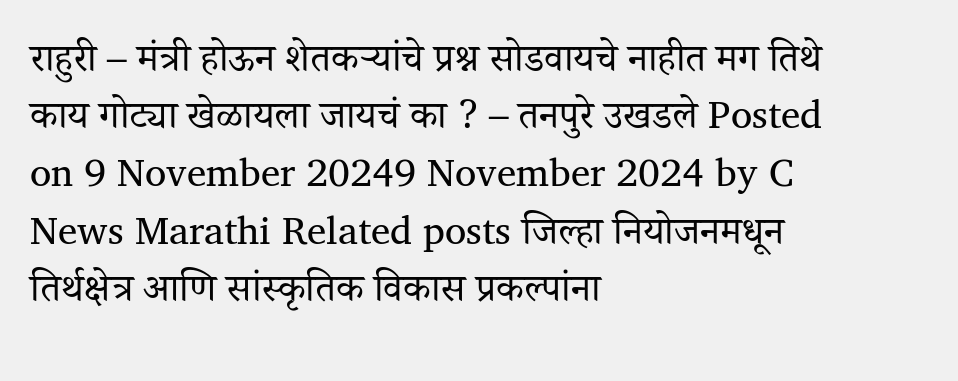राहुरी – मंत्री होऊन शेतकऱ्यांचे प्रश्न सोडवायचे नाहीत मग तिथे काय गोट्या खेळायला जायचं का ? – तनपुरे उखडले Posted on 9 November 20249 November 2024 by C News Marathi Related posts जिल्हा नियोजनमधून तिर्थक्षेत्र आणि सांस्कृतिक विकास प्रकल्पांना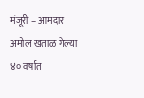मंजूरी – आमदार अमोल खताळ गेल्या ४० वर्षात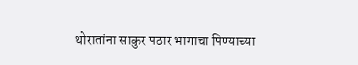थोरातांना साकुर पठार भागाचा पिण्याच्या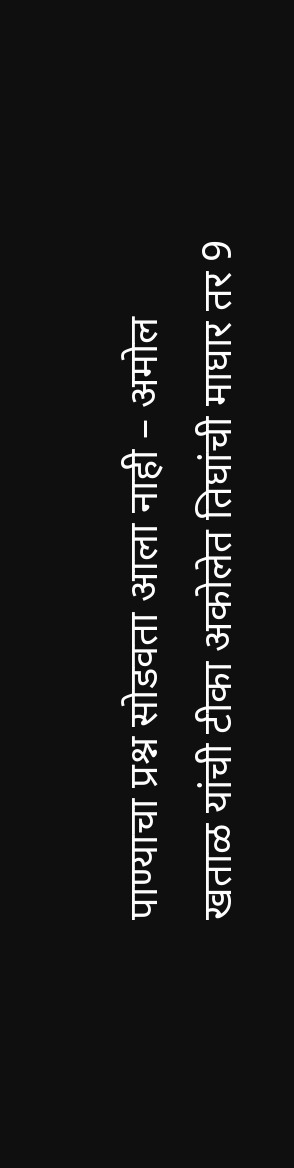पाण्याचा प्रश्न सोडवता आला नाही – अमोल खताळ यांची टीका अकोलेत तिघांची माघार तर 9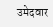उमेदवार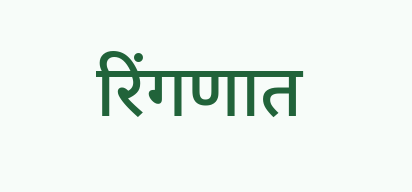रिंगणात